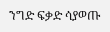ንግድ ፍቃድ ሳያወጡ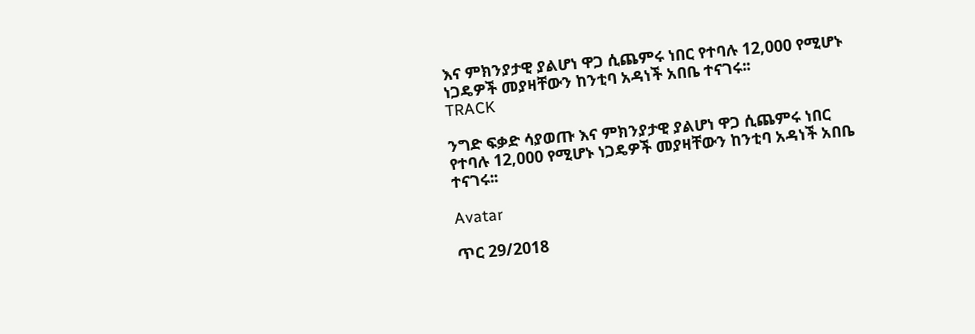እና ምክንያታዊ ያልሆነ ዋጋ ሲጨምሩ ነበር የተባሉ 12,000 የሚሆኑ ነጋዴዎች መያዛቸውን ከንቲባ አዳነች አበቤ ተናገሩ፡፡
TRACK

ንግድ ፍቃድ ሳያወጡ እና ምክንያታዊ ያልሆነ ዋጋ ሲጨምሩ ነበር የተባሉ 12,000 የሚሆኑ ነጋዴዎች መያዛቸውን ከንቲባ አዳነች አበቤ ተናገሩ፡፡

Avatar

ጥር 29/2018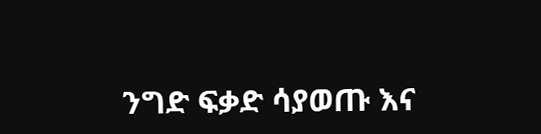ንግድ ፍቃድ ሳያወጡ እና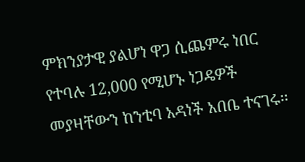ምክንያታዊ ያልሆነ ዋጋ ሲጨምሩ ነበር የተባሉ 12,000 የሚሆኑ ነጋዴዎች መያዛቸውን ከንቲባ አዳነች አበቤ ተናገሩ፡፡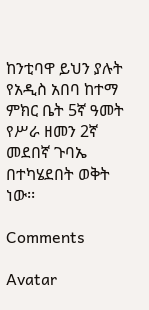ከንቲባዋ ይህን ያሉት የአዲስ አበባ ከተማ ምክር ቤት 5ኛ ዓመት የሥራ ዘመን 2ኛ መደበኛ ጉባኤ በተካሄደበት ወቅት ነው፡፡

Comments

Avatar